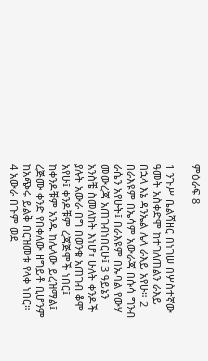ምዕራፍ 8

1 ንጉሥ ቤልሻዘር በነገሠ በሦስተኛው ዓመት አስቀድሞ ከተገለጠልን ራእይ በኋላ እኔ ዳንኤል ሌላ ራእይ አየሁ። 2 በራእዩም በኤሳም አውራጃ በሱሳ ግንብ ራሴን አየሁት፤ በራእዩም በኡባል የውሃ መውረጃ አጠገብነበርሁ፤ 3 ዓይኔን አንስቼ ስመለከት እነሆ፣ ሁለት ቀንዶች ያሉት አውራ በግ በወንቁ አጠገብ ቆሞ አየሁ፤ ቀንዶቹም ረጃጅሞች ነበር፤ ከቀንዶቹም አንዱ ከሌላው ይረዝማል፤ ረጅሙ ቀንድ የበቀለው ዘግይቶ ቢሆንም ከአጭሩ ይልቅ በርዝመቱ የላቀ ነበር። 4 አውራ በጉም ወደ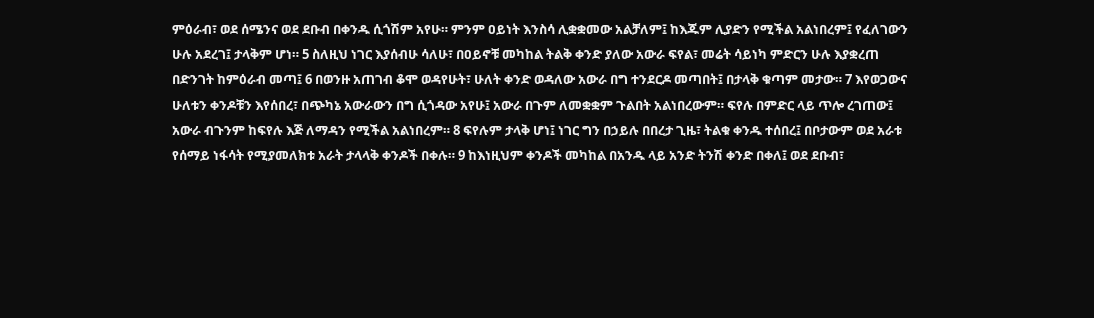ምዕራብ፣ ወደ ሰሜንና ወደ ደቡብ በቀንዱ ሲጎሽም አየሁ። ምንም ዐይነት እንስሳ ሊቋቋመው አልቻለም፤ ከእጁም ሊያድን የሚችል አልነበረም፤ የፈለገውን ሁሉ አደረገ፤ ታላቅም ሆነ። 5 ስለዚህ ነገር እያሰብሁ ሳለሁ፣ በዐይኖቹ መካከል ትልቅ ቀንድ ያለው አውራ ፍየል፣ መሬት ሳይነካ ምድርን ሁሉ እያቋረጠ በድንገት ከምዕራብ መጣ፤ 6 በወንዙ አጠገብ ቆሞ ወዳየሁት፣ ሁለት ቀንድ ወዳለው አውራ በግ ተንደርዶ መጣበት፤ በታላቅ ቁጣም መታው። 7 እየወጋውና ሁለቱን ቀንዶቹን እየሰበረ፣ በጭካኔ አውራውን በግ ሲጎዳው አየሁ፤ አውራ በጉም ለመቋቋም ጉልበት አልነበረውም። ፍየሉ በምድር ላይ ጥሎ ረገጠው፤ አውራ ብጉንም ከፍየሉ እጅ ለማዳን የሚችል አልነበረም። 8 ፍየሉም ታላቅ ሆነ፤ ነገር ግን በኃይሉ በበረታ ጊዜ፣ ትልቁ ቀንዱ ተሰበረ፤ በቦታውም ወደ አራቱ የሰማይ ነፋሳት የሚያመለክቱ አራት ታላላቅ ቀንዶች በቀሉ። 9 ከእነዚህም ቀንዶች መካከል በአንዱ ላይ አንድ ትንሽ ቀንድ በቀለ፤ ወደ ደቡብ፣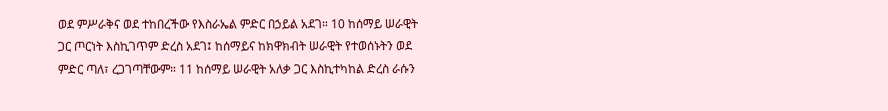ወደ ምሥራቅና ወደ ተከበረችው የእስራኤል ምድር በኃይል አደገ። 10 ከሰማይ ሠራዊት ጋር ጦርነት እስኪገጥም ድረስ አደገ፤ ከሰማይና ከክዋክብት ሠራዊት የተወሰኑትን ወደ ምድር ጣለ፣ ረጋገጣቸውም። 11 ከሰማይ ሠራዊት አለቃ ጋር እስኪተካከል ድረስ ራሱን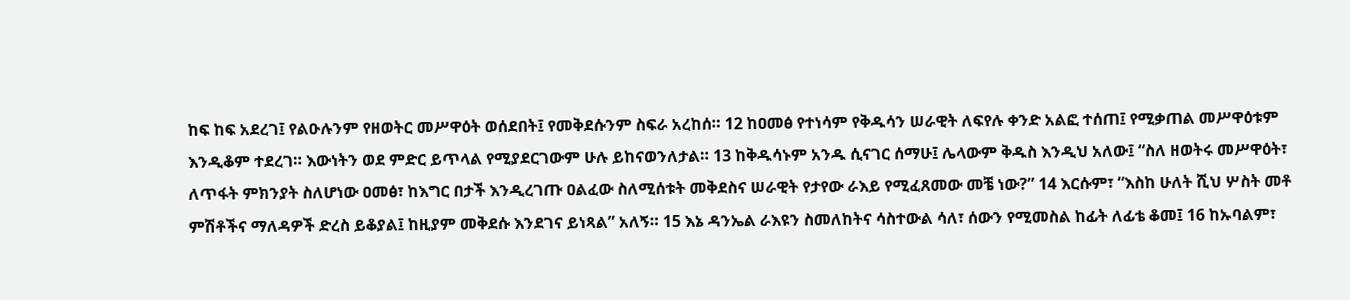ከፍ ከፍ አደረገ፤ የልዑሉንም የዘወትር መሥዋዕት ወሰደበት፤ የመቅደሱንም ስፍራ አረከሰ። 12 ከዐመፅ የተነሳም የቅዱሳን ሠራዊት ለፍየሉ ቀንድ አልፎ ተሰጠ፤ የሚቃጠል መሥዋዕቱም እንዲቆም ተደረገ። እውነትን ወደ ምድር ይጥላል የሚያደርገውም ሁሉ ይከናወንለታል። 13 ከቅዱሳኑም አንዱ ሲናገር ሰማሁ፤ ሌላውም ቅዱስ እንዲህ አለው፤ “ስለ ዘወትሩ መሥዋዕት፣ ለጥፋት ምክንያት ስለሆነው ዐመፅ፣ ከእግር በታች እንዲረገጡ ዐልፈው ስለሚሰቱት መቅደስና ሠራዊት የታየው ራእይ የሚፈጸመው መቼ ነው?” 14 እርሱም፣ “እስከ ሁለት ሺህ ሦስት መቶ ምሽቶችና ማለዳዎች ድረስ ይቆያል፤ ከዚያም መቅደሱ እንደገና ይነጻል” አለኝ። 15 እኔ ዳንኤል ራእዩን ስመለከትና ሳስተውል ሳለ፣ ሰውን የሚመስል ከፊት ለፊቴ ቆመ፤ 16 ከኡባልም፣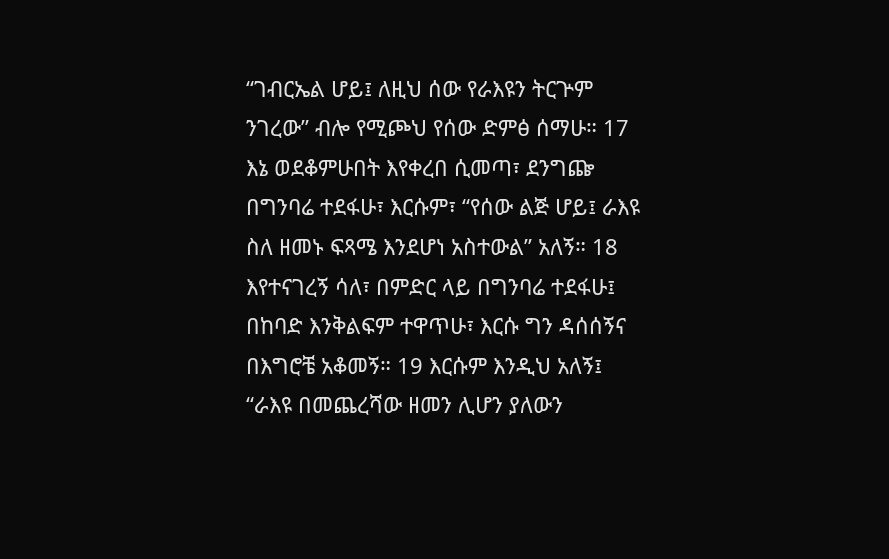“ገብርኤል ሆይ፤ ለዚህ ሰው የራእዩን ትርጕም ንገረው” ብሎ የሚጮህ የሰው ድምፅ ሰማሁ። 17 እኔ ወደቆምሁበት እየቀረበ ሲመጣ፣ ደንግጬ በግንባሬ ተደፋሁ፣ እርሱም፣ “የሰው ልጅ ሆይ፤ ራእዩ ስለ ዘመኑ ፍጻሜ እንደሆነ አስተውል” አለኝ። 18 እየተናገረኝ ሳለ፣ በምድር ላይ በግንባሬ ተደፋሁ፤ በከባድ እንቅልፍም ተዋጥሁ፣ እርሱ ግን ዳሰሰኝና በእግሮቼ አቆመኝ። 19 እርሱም እንዲህ አለኝ፤ “ራእዩ በመጨረሻው ዘመን ሊሆን ያለውን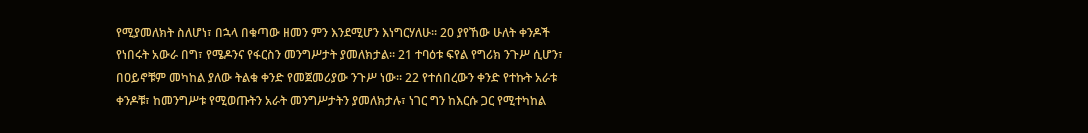የሚያመለክት ስለሆነ፣ በኋላ በቁጣው ዘመን ምን እንደሚሆን እነግርሃለሁ። 20 ያየኸው ሁለት ቀንዶች የነበሩት አውራ በግ፣ የሜዶንና የፋርስን መንግሥታት ያመለክታል። 21 ተባዕቱ ፍየል የግሪክ ንጉሥ ሲሆን፣ በዐይኖቹም መካከል ያለው ትልቁ ቀንድ የመጀመሪያው ንጉሥ ነው። 22 የተሰበረውን ቀንድ የተኩት አራቱ ቀንዶቹ፣ ከመንግሥቱ የሚወጡትን አራት መንግሥታትን ያመለክታሉ፣ ነገር ግን ከእርሱ ጋር የሚተካከል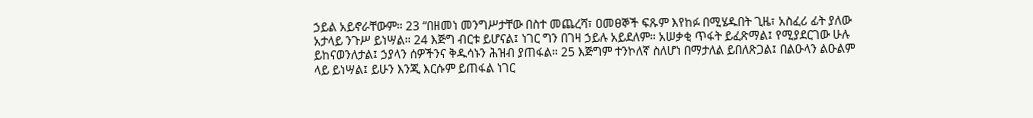ኃይል አይኖራቸውም። 23 “በዘመነ መንግሥታቸው በስተ መጨረሻ፣ ዐመፀኞች ፍጹም እየከፉ በሚሄዱበት ጊዜ፣ አስፈሪ ፊት ያለው አታላይ ንጉሥ ይነሣል። 24 እጅግ ብርቱ ይሆናል፤ ነገር ግን በገዛ ኃይሉ አይደለም። አሠቃቂ ጥፋት ይፈጽማል፤ የሚያደርገው ሁሉ ይከናወንለታል፤ ኃያላን ሰዎችንና ቅዱሳኑን ሕዝብ ያጠፋል። 25 እጅግም ተንኮለኛ ስለሆነ በማታለል ይበለጽጋል፤ በልዑላን ልዑልም ላይ ይነሣል፤ ይሁን እንጂ እርሱም ይጠፋል ነገር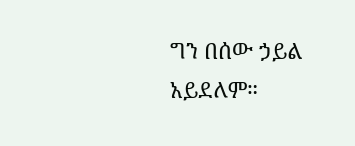ግን በሰው ኃይል አይደለም።